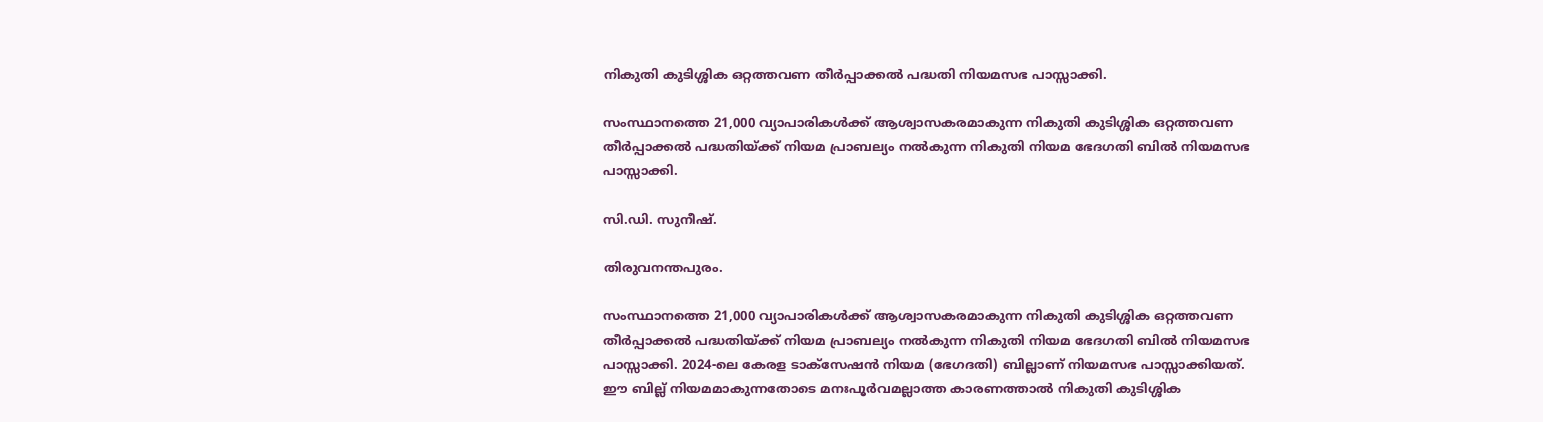നികുതി കുടിശ്ശിക ഒറ്റത്തവണ തീര്‍പ്പാക്കല്‍ പദ്ധതി നിയമസഭ പാസ്സാക്കി.

സംസ്ഥാനത്തെ 21,000 വ്യാപാരികള്‍ക്ക് ആശ്വാസകരമാകുന്ന നികുതി കുടിശ്ശിക ഒറ്റത്തവണ തീര്‍പ്പാക്കല്‍ പദ്ധതിയ്ക്ക് നിയമ പ്രാബല്യം നല്‍കുന്ന നികുതി നിയമ ഭേദഗതി ബില്‍ നിയമസഭ പാസ്സാക്കി.

സി.ഡി. സുനീഷ്.

തിരുവനന്തപുരം.

സംസ്ഥാനത്തെ 21,000 വ്യാപാരികള്‍ക്ക് ആശ്വാസകരമാകുന്ന നികുതി കുടിശ്ശിക ഒറ്റത്തവണ തീര്‍പ്പാക്കല്‍ പദ്ധതിയ്ക്ക് നിയമ പ്രാബല്യം നല്‍കുന്ന നികുതി നിയമ ഭേദഗതി ബില്‍ നിയമസഭ പാസ്സാക്കി. 2024-ലെ കേരള ടാക്സേഷന്‍ നിയമ (ഭേഗദതി) ബില്ലാണ് നിയമസഭ പാസ്സാക്കിയത്.  ഈ ബില്ല് നിയമമാകുന്നതോടെ മനഃപൂര്‍വമല്ലാത്ത കാരണത്താല്‍ നികുതി കുടിശ്ശിക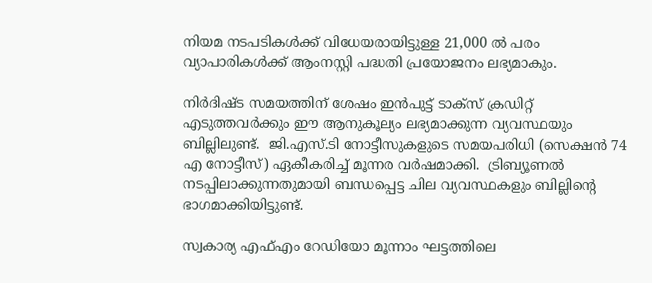നിയമ നടപടികള്‍ക്ക് വിധേയരായിട്ടുള്ള 21,000 ല്‍ പരം വ്യാപാരികള്‍ക്ക് ആംനസ്റ്റി പദ്ധതി പ്രയോജനം ലഭ്യമാകും.

നിര്‍ദിഷ്ട സമയത്തിന് ശേഷം ഇന്‍പുട്ട് ടാക്സ് ക്രഡിറ്റ് എടുത്തവര്‍ക്കും ഈ ആനുകൂല്യം ലഭ്യമാക്കുന്ന വ്യവസ്ഥയും ബില്ലിലുണ്ട്.  ജി.എസ്.ടി നോട്ടീസുകളുടെ സമയപരിധി (സെക്ഷന്‍ 74 എ നോട്ടീസ്) ഏകീകരിച്ച് മൂന്നര വര്‍ഷമാക്കി.  ട്രിബ്യൂണല്‍ നടപ്പിലാക്കുന്നതുമായി ബന്ധപ്പെട്ട ചില വ്യവസ്ഥകളും ബില്ലിന്റെ ഭാഗമാക്കിയിട്ടുണ്ട്.

സ്വകാര്യ എഫ്എം റേഡിയോ മൂന്നാം ഘട്ടത്തിലെ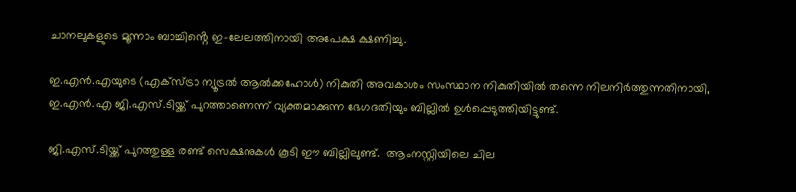ചാനലുകളുടെ മൂന്നാം ബാച്ചിൻ്റെ ഇ-ലേലത്തിനായി അപേക്ഷ ക്ഷണിച്ചു.

ഇ.എന്‍.എയുടെ (എക്സ്ട്രാ ന്യൂട്രല്‍ ആല്‍ക്കഹോള്‍) നികുതി അവകാശം സംസ്ഥാന നികുതിയില്‍ തന്നെ നിലനിര്‍ത്തുന്നതിനായി, ഇ.എന്‍.എ ജി.എസ്.ടിയ്ക്ക് പുറത്താണെന്ന് വ്യക്തമാക്കുന്ന ഭേഗദതിയും ബില്ലില്‍ ഉള്‍പ്പെടുത്തിയിട്ടുണ്ട്.

ജി.എസ്.ടിയ്ക്ക് പുറത്തുള്ള രണ്ട് സെക്ഷനുകള്‍ കൂടി ഈ ബില്ലിലുണ്ട്.  ആംനസ്റ്റിയിലെ ചില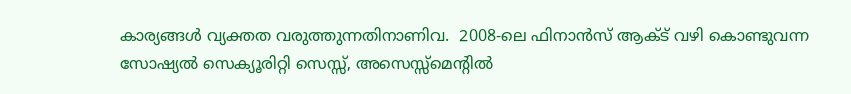കാര്യങ്ങള്‍ വ്യക്തത വരുത്തുന്നതിനാണിവ.  2008-ലെ ഫിനാന്‍സ് ആക്ട് വഴി കൊണ്ടുവന്ന സോഷ്യല്‍ സെക്യൂരിറ്റി സെസ്സ്, അസെസ്സ്മെന്റില്‍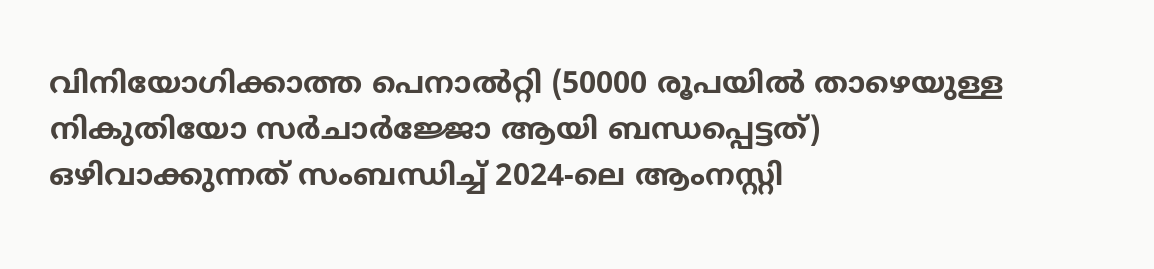വിനിയോഗിക്കാത്ത പെനാല്‍റ്റി (50000 രൂപയില്‍ താഴെയുള്ള നികുതിയോ സര്‍ചാര്‍ജ്ജോ ആയി ബന്ധപ്പെട്ടത്) ഒഴിവാക്കുന്നത് സംബന്ധിച്ച് 2024-ലെ ആംനസ്റ്റി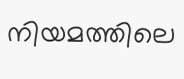നിയമത്തിലെ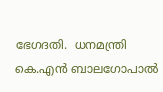ഭേഗദതി.  ധനമന്ത്രി കെ.എന്‍ ബാലഗോപാല്‍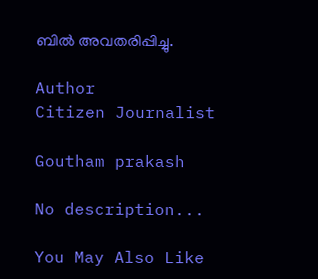ബില്‍ അവതരിപ്പിച്ചു.

Author
Citizen Journalist

Goutham prakash

No description...

You May Also Like